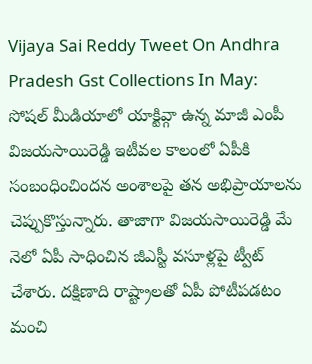Vijaya Sai Reddy Tweet On Andhra Pradesh Gst Collections In May: సోషల్ మీడియాలో యాక్టివ్గా ఉన్న మాజీ ఎంపీ విజయసాయిరెడ్డి ఇటీవల కాలంలో ఏపీకి సంబంధించిందన అంశాలపై తన అభిప్రాయాలను చెప్పుకొస్తున్నారు. తాజాగా విజయసాయిరెడ్డి మే నెలో ఏపీ సాధించిన జీఎస్టీ వసూళ్లపై ట్వీట్ చేశారు. దక్షిణాది రాష్ట్రాలతో ఏపీ పోటీపడటం మంచి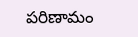పరిణామం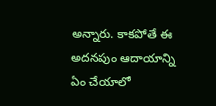అన్నారు. కాకపోతే ఈ అదనపుం ఆదాయాన్ని ఏం చేయాలో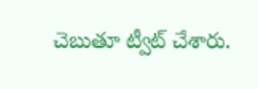చెబుతూ ట్వీట్ చేశారు.